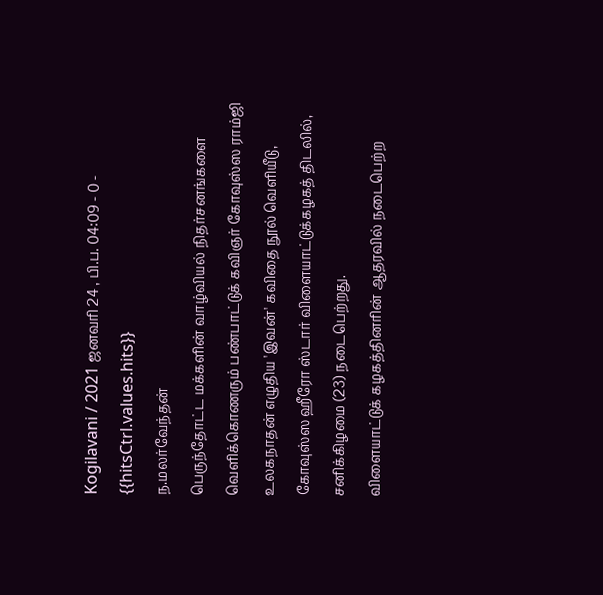Kogilavani / 2021 ஜனவரி 24 , பி.ப. 04:09 - 0 - {{hitsCtrl.values.hits}}
ந.மலர்வேந்தன்
பெருந்தோட்ட மக்களின் வாழ்வியல் நிதர்சனங்களை வெளிக்கொணரும் பண்பாட்டுக் கவிஞர் கோவுஸ்ஸ ராம்ஜி உலகநாதன் எழுதிய 'இவன்' கவிதை நூல் வெளியீடு, கோவுஸ்ஸ ஹீரோ ஸ்டார் விளையாட்டுக்கழகத் திடலில், சனிக்கிழமை (23) நடைபெற்றது.
விளையாட்டுக் கழகத்தினரின் ஆதரவில் நடைபெற்ற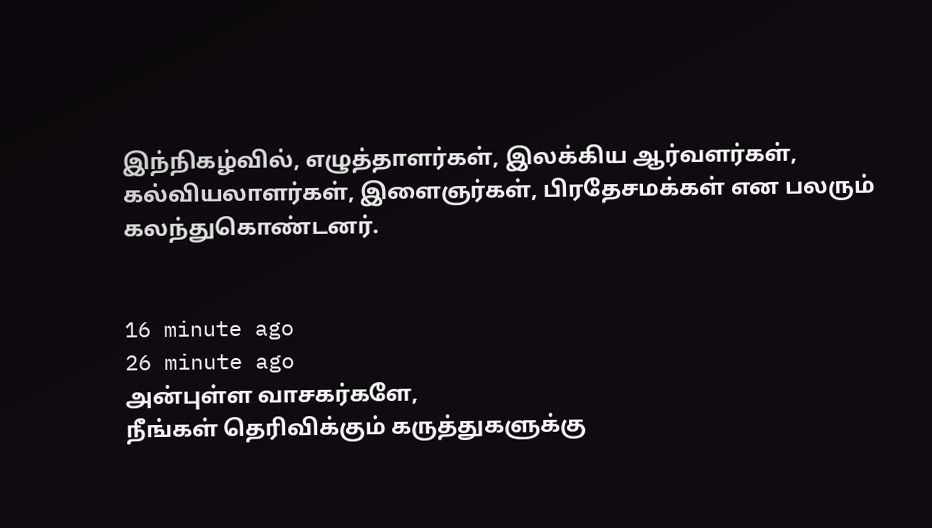இந்நிகழ்வில், எழுத்தாளர்கள், இலக்கிய ஆர்வளர்கள், கல்வியலாளர்கள், இளைஞர்கள், பிரதேசமக்கள் என பலரும் கலந்துகொண்டனர்.


16 minute ago
26 minute ago
அன்புள்ள வாசகர்களே,
நீங்கள் தெரிவிக்கும் கருத்துகளுக்கு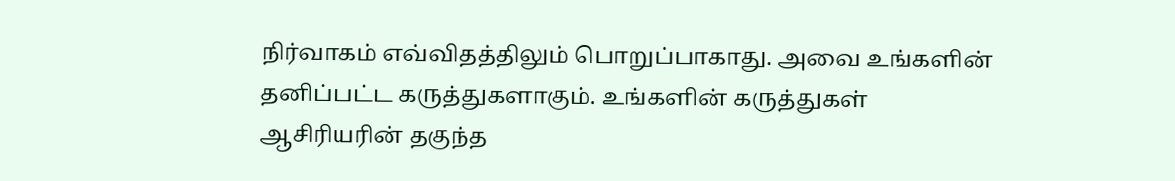நிர்வாகம் எவ்விதத்திலும் பொறுப்பாகாது. அவை உங்களின் தனிப்பட்ட கருத்துகளாகும். உங்களின் கருத்துகள் ஆசிரியரின் தகுந்த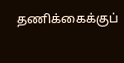தணிக்கைக்குப்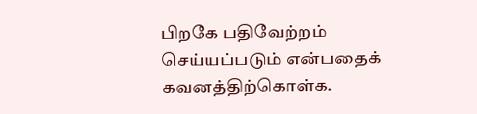பிறகே பதிவேற்றம் செய்யப்படும் என்பதைக் கவனத்திற்கொள்க.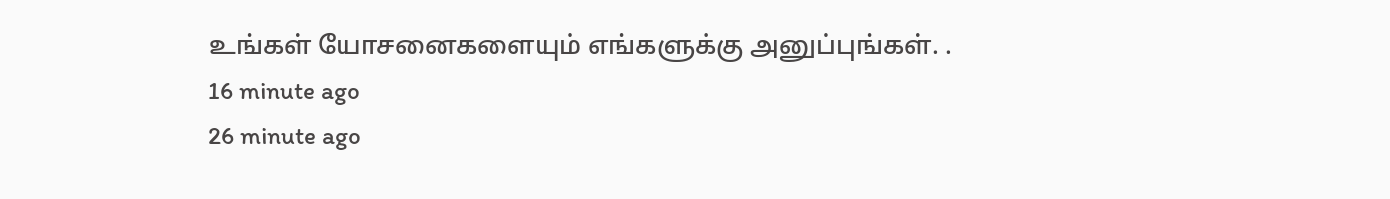உங்கள் யோசனைகளையும் எங்களுக்கு அனுப்புங்கள். .
16 minute ago
26 minute ago